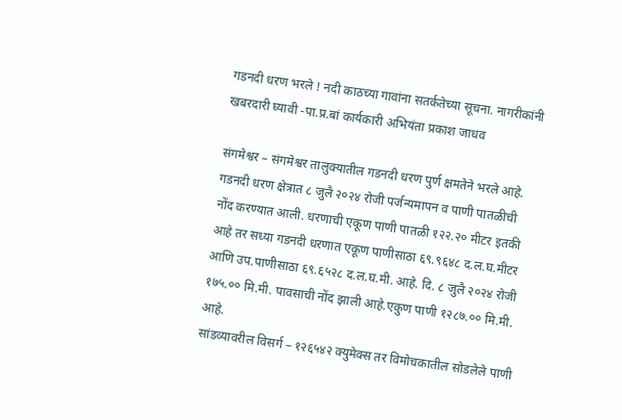गडनदी धरण भरले ! नदी काठच्या गावांना सतर्कतेच्या सूचना. नागरीकांनी खबरदारी घ्यावी -पा.प्र.बां कार्यकारी अभियंता प्रकाश जाधव

संगमेश्वर – संगमेश्वर तालुक्यातील गडनदी धरण पुर्ण क्षमतेने भरले आहे. गडनदी धरण क्षेत्रात ८ जुलै २०२४ रोजी पर्जन्यमापन व पाणी पातळीची नोंद करण्यात आली. धरणाची एकूण पाणी पातळी १२२.२० मीटर इतकी आहे तर सध्या गडनदी धरणात एकूण पाणीसाठा ६९.९६४८ द.ल.घ.मीटर आणि उप.पाणीसाठा ६९.६५२८ द.ल.घ.मी. आहे. दि. ८ जुलै २०२४ रोजी १७५.०० मि.मी. पावसाची नोंद झाली आहे.एकुण पाणी १२८७.०० मि.मी. आहे.
सांडव्यावरील विसर्ग – १२६५४२ क्युमेक्स तर विमोचकातील सोडलेले पाणी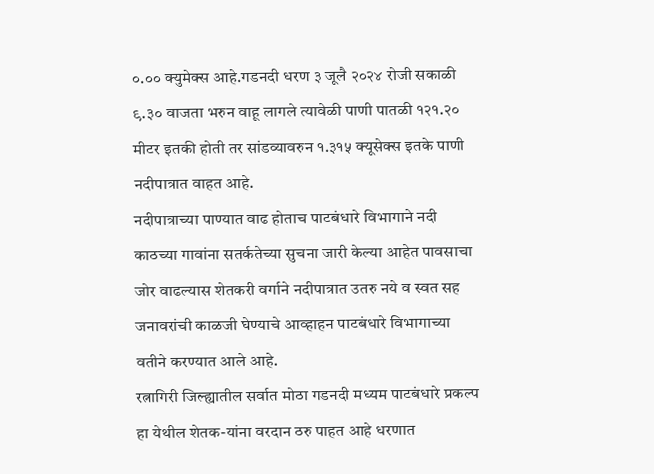०.०० क्युमेक्स आहे.गडनदी धरण ३ जूलै २०२४ रोजी सकाळी ९.३० वाजता भरुन वाहू लागले त्यावेळी पाणी पातळी १२१.२० मीटर इतकी होती तर सांडव्यावरुन १.३१५ क्यूसेक्स इतके पाणी नदीपात्रात वाहत आहे.
नदीपात्राच्या पाण्यात वाढ होताच पाटबंधारे विभागाने नदी काठच्या गावांना सतर्कतेच्या सुचना जारी केल्या आहेत पावसाचा जोर वाढल्यास शेतकरी वर्गाने नदीपात्रात उतरु नये व स्वत सह जनावरांची काळजी घेण्याचे आव्हाहन पाटबंधारे विभागाच्या वतीने करण्यात आले आहे.
रत्नागिरी जिल्ह्यातील सर्वात मोठा गडनदी मध्यम पाटबंधारे प्रकल्प हा येथील शेतक-यांना वरदान ठरु पाहत आहे धरणात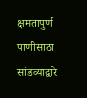क्षमतापुर्ण पाणीसाठा सांडव्याद्वारे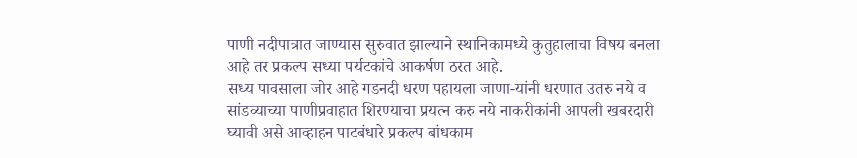पाणी नदीपात्रात जाण्यास सुरुवात झाल्याने स्थानिकामध्ये कुतुहालाचा विषय बनला आहे तर प्रकल्प सध्या पर्यटकांचे आकर्षण ठरत आहे.
सध्य पावसाला जोर आहे गडनदी धरण पहायला जाणा-यांनी धरणात उतरु नये व सांडव्याच्या पाणीप्रवाहात शिरण्याचा प्रयत्न करु नये नाकरीकांनी आपली खबरदारी घ्यावी असे आव्हाहन पाटबंधारे प्रकल्प बांधकाम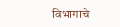विभागाचे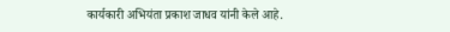कार्यकारी अभियंता प्रकाश जाधव यांनी केले आहे.